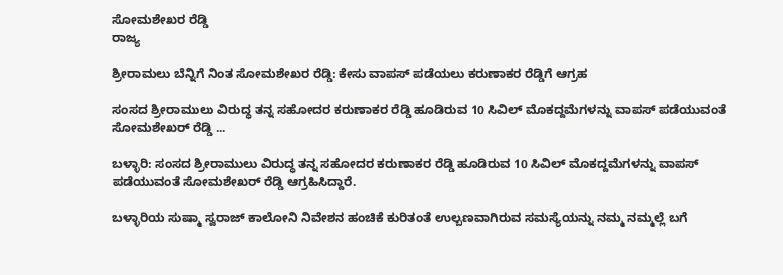ಸೋಮಶೇಖರ ರೆಡ್ಡಿ
ರಾಜ್ಯ

ಶ್ರೀರಾಮಲು ಬೆನ್ನಿಗೆ ನಿಂತ ಸೋಮಶೇಖರ ರೆಡ್ಡಿ: ಕೇಸು ವಾಪಸ್ ಪಡೆಯಲು ಕರುಣಾಕರ ರೆಡ್ಡಿಗೆ ಆಗ್ರಹ

ಸಂಸದ ಶ್ರೀರಾಮುಲು ವಿರುದ್ಧ ತನ್ನ ಸಹೋದರ ಕರುಣಾಕರ ರೆಡ್ಡಿ ಹೂಡಿರುವ 10 ಸಿವಿಲ್ ಮೊಕದ್ದಮೆಗಳನ್ನು ವಾಪಸ್ ಪಡೆಯುವಂತೆ ಸೋಮಶೇಖರ್ ರೆಡ್ಡಿ ...

ಬಳ್ಳಾರಿ: ಸಂಸದ ಶ್ರೀರಾಮುಲು ವಿರುದ್ಧ ತನ್ನ ಸಹೋದರ ಕರುಣಾಕರ ರೆಡ್ಡಿ ಹೂಡಿರುವ 10 ಸಿವಿಲ್ ಮೊಕದ್ದಮೆಗಳನ್ನು ವಾಪಸ್ ಪಡೆಯುವಂತೆ ಸೋಮಶೇಖರ್ ರೆಡ್ಡಿ ಆಗ್ರಹಿಸಿದ್ದಾರೆ.

ಬಳ್ಳಾರಿಯ ಸುಷ್ಮಾ ಸ್ವರಾಜ್ ಕಾಲೋನಿ ನಿವೇಶನ ಹಂಚಿಕೆ ಕುರಿತಂತೆ ಉಲ್ಬಣವಾಗಿರುವ ಸಮಸ್ಯೆಯನ್ನು ನಮ್ಮ ನಮ್ಮಲ್ಲೆ ಬಗೆ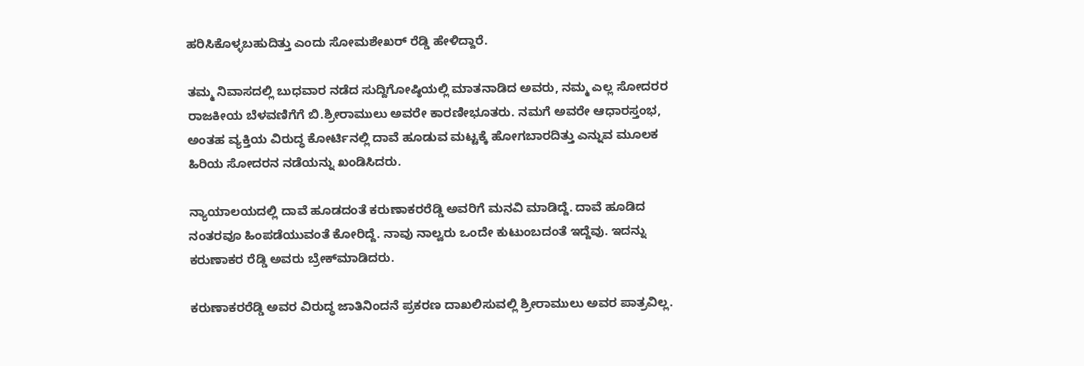ಹರಿಸಿಕೊಳ್ಳಬಹುದಿತ್ತು ಎಂದು ಸೋಮಶೇಖರ್ ರೆಡ್ಡಿ ಹೇಳಿದ್ದಾರೆ.

ತಮ್ಮ ನಿವಾಸದಲ್ಲಿ ಬುಧವಾರ ನಡೆದ ಸುದ್ದಿಗೋಷ್ಠಿಯಲ್ಲಿ ಮಾತನಾಡಿದ ಅವರು, ನಮ್ಮ ಎಲ್ಲ ಸೋದರರ ರಾಜಕೀಯ ಬೆಳವಣಿಗೆಗೆ ಬಿ.ಶ್ರೀರಾಮುಲು ಅವರೇ ಕಾರಣೀಭೂತರು. ನಮಗೆ ಅವರೇ ಆಧಾರಸ್ತಂಭ,  ಅಂತಹ ವ್ಯಕ್ತಿಯ ವಿರುದ್ಧ ಕೋರ್ಟಿನಲ್ಲಿ ದಾವೆ ಹೂಡುವ ಮಟ್ಟಕ್ಕೆ ಹೋಗಬಾರದಿತ್ತು ಎನ್ನುವ ಮೂಲಕ ಹಿರಿಯ ಸೋದರನ ನಡೆಯನ್ನು ಖಂಡಿಸಿದರು.

ನ್ಯಾಯಾಲಯದಲ್ಲಿ ದಾವೆ ಹೂಡದಂತೆ ಕರುಣಾಕರರೆಡ್ಡಿ ಅವರಿಗೆ ಮನವಿ ಮಾಡಿದ್ದೆ. ದಾವೆ ಹೂಡಿದ ನಂತರವೂ ಹಿಂಪಡೆಯುವಂತೆ ಕೋರಿದ್ದೆ. ನಾವು ನಾಲ್ವರು ಒಂದೇ ಕುಟುಂಬದಂತೆ ಇದ್ದೆವು. ಇದನ್ನು ಕರುಣಾಕರ ರೆಡ್ಡಿ ಅವರು ಬ್ರೇಕ್‌ಮಾಡಿದರು.

ಕರುಣಾಕರರೆಡ್ಡಿ ಅವರ ವಿರುದ್ಧ ಜಾತಿನಿಂದನೆ ಪ್ರಕರಣ ದಾಖಲಿಸುವಲ್ಲಿ ಶ್ರೀರಾಮುಲು ಅವರ ಪಾತ್ರವಿಲ್ಲ.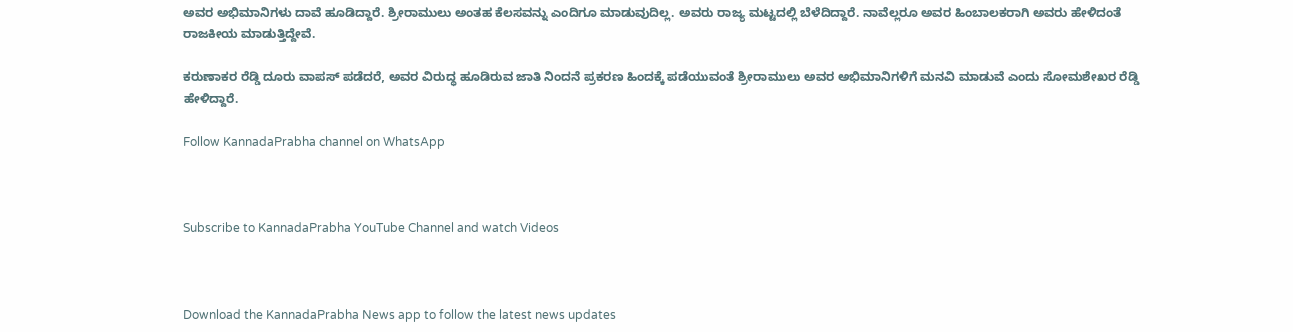ಅವರ ಅಭಿಮಾನಿಗಳು ದಾವೆ ಹೂಡಿದ್ದಾರೆ. ಶ್ರೀರಾಮುಲು ಅಂತಹ ಕೆಲಸವನ್ನು ಎಂದಿಗೂ ಮಾಡುವುದಿಲ್ಲ. ಅವರು ರಾಜ್ಯ ಮಟ್ಟದಲ್ಲಿ ಬೆಳೆದಿದ್ದಾರೆ. ನಾವೆಲ್ಲರೂ ಅವರ ಹಿಂಬಾಲಕರಾಗಿ ಅವರು ಹೇಳಿದಂತೆ ರಾಜಕೀಯ ಮಾಡುತ್ತಿದ್ದೇವೆ.

ಕರುಣಾಕರ ರೆಡ್ಡಿ ದೂರು ವಾಪಸ್ ಪಡೆದರೆ, ಅವರ ವಿರುದ್ಧ ಹೂಡಿರುವ ಜಾತಿ ನಿಂದನೆ ಪ್ರಕರಣ ಹಿಂದಕ್ಕೆ ಪಡೆಯುವಂತೆ ಶ್ರೀರಾಮುಲು ಅವರ ಅಭಿಮಾನಿಗಳಿಗೆ ಮನವಿ ಮಾಡುವೆ ಎಂದು ಸೋಮಶೇಖರ ರೆಡ್ಡಿ ಹೇಳಿದ್ದಾರೆ.

Follow KannadaPrabha channel on WhatsApp



Subscribe to KannadaPrabha YouTube Channel and watch Videos



Download the KannadaPrabha News app to follow the latest news updates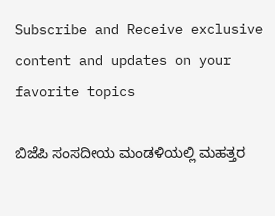Subscribe and Receive exclusive content and updates on your favorite topics

ಬಿಜೆಪಿ ಸಂಸದೀಯ ಮಂಡಳಿಯಲ್ಲಿ ಮಹತ್ತರ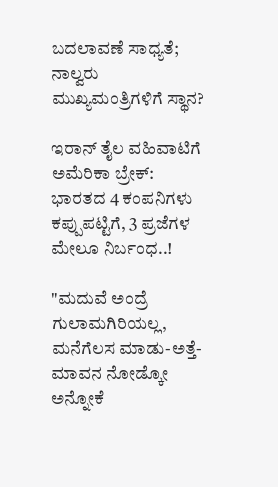ಬದಲಾವಣೆ ಸಾಧ್ಯತೆ; ನಾಲ್ವರು ಮುಖ್ಯಮಂತ್ರಿಗಳಿಗೆ ಸ್ಥಾನ?

ಇರಾನ್‌ ತೈಲ ವಹಿವಾಟಿಗೆ ಅಮೆರಿಕಾ ಬ್ರೇಕ್: ಭಾರತದ 4 ಕಂಪನಿಗಳು ಕಪ್ಪುಪಟ್ಟಿಗೆ, 3 ಪ್ರಜೆಗಳ ಮೇಲೂ ನಿರ್ಬಂಧ..!

"ಮದುವೆ ಅಂದ್ರೆ ಗುಲಾಮಗಿರಿಯಲ್ಲ, ಮನೆಗೆಲಸ ಮಾಡು-ಅತ್ತೆ-ಮಾವನ ನೋಡ್ಕೋ ಅನ್ನೋಕೆ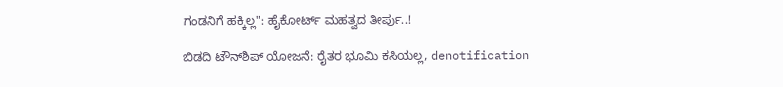ಗಂಡನಿಗೆ ಹಕ್ಕಿಲ್ಲ": ಹೈಕೋರ್ಟ್ ಮಹತ್ವದ ತೀರ್ಪು..!

ಬಿಡದಿ ಟೌನ್‌ಶಿಪ್‌ ಯೋಜನೆ: ರೈತರ ಭೂಮಿ ಕಸಿಯಲ್ಲ, denotification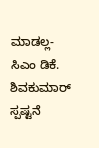ಮಾಡಲ್ಲ- ಸಿಎಂ ಡಿಕೆ. ಶಿವಕುಮಾರ್ ಸ್ಪಷ್ಟನೆ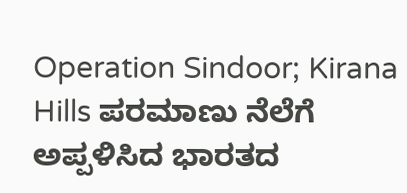Operation Sindoor; Kirana Hills ಪರಮಾಣು ನೆಲೆಗೆ ಅಪ್ಪಳಿಸಿದ ಭಾರತದ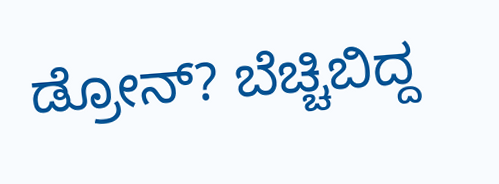ಡ್ರೋನ್? ಬೆಚ್ಚಿಬಿದ್ದ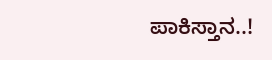ಪಾಕಿಸ್ತಾನ..!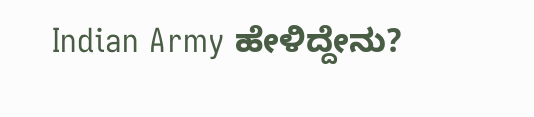Indian Army ಹೇಳಿದ್ದೇನು?